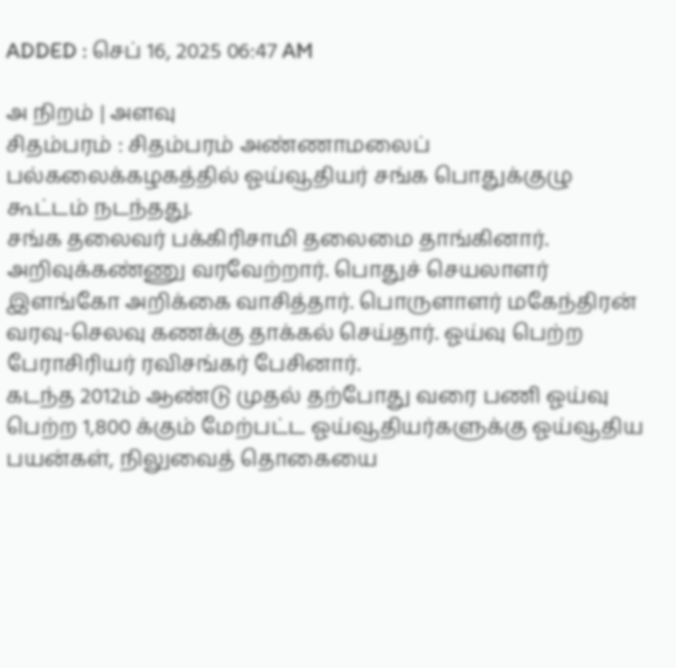ADDED : செப் 16, 2025 06:47 AM

அ நிறம் | அளவு
சிதம்பரம் : சிதம்பரம் அண்ணாமலைப் பல்கலைக்கழகத்தில் ஓய்வூதியர் சங்க பொதுக்குழு கூட்டம் நடந்தது.
சங்க தலைவர் பக்கிரிசாமி தலைமை தாங்கினார். அறிவுக்கண்ணு வரவேற்றார். பொதுச் செயலாளர் இளங்கோ அறிக்கை வாசித்தார். பொருளாளர் மகேந்திரன் வரவு-செலவு கணக்கு தாக்கல் செய்தார். ஓய்வு பெற்ற பேராசிரியர் ரவிசங்கர் பேசினார்.
கடந்த 2012ம் ஆண்டு முதல் தற்போது வரை பணி ஓய்வு பெற்ற 1,800 க்கும் மேற்பட்ட ஓய்வூதியர்களுக்கு ஓய்வூதிய பயன்கள், நிலுவைத் தொகையை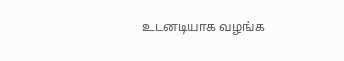உடனடியாக வழங்க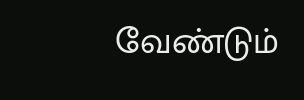வேண்டும்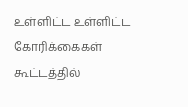உள்ளிட்ட உள்ளிட்ட கோரிக்கைகள் கூட்டத்தில்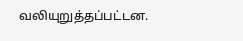வலியுறுத்தப்பட்டன.